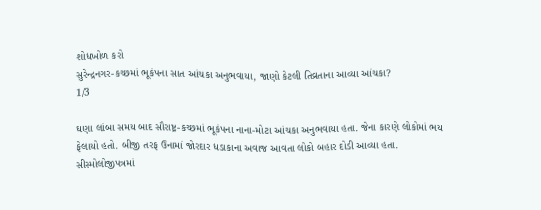શોધખોળ કરો
સુરેન્દ્રનગર-કચ્છમાં ભૂકંપના સાત આંચકા અનુભવાયા, જાણો કેટલી તિવ્રતાના આવ્યા આંચકા?
1/3

ઘણા લાંબા સમય બાદ સૌરાષ્ટ્ર-કચ્છમાં ભૂકંપના નાના-મોટા આંચકા અનુભવાયા હતા. જેના કારણે લોકોમાં ભય ફેલાયો હતો. બીજી તરફ ઉનામાં જોરદાર ધડાકાના અવાજ આવતા લોકો બહાર દોડી આવ્યા હતા. સીસ્મોલોજીપત્રમાં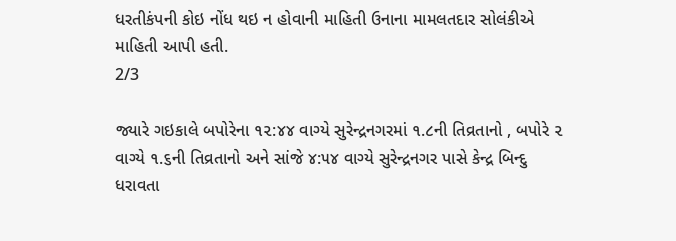ધરતીકંપની કોઇ નોંધ થઇ ન હોવાની માહિતી ઉનાના મામલતદાર સોલંકીએ માહિતી આપી હતી.
2/3

જ્યારે ગઇકાલે બપોરેના ૧૨:૪૪ વાગ્યે સુરેન્દ્રનગરમાં ૧.૮ની તિવ્રતાનો , બપોરે ૨ વાગ્યે ૧.૬ની તિવ્રતાનો અને સાંજે ૪:૫૪ વાગ્યે સુરેન્દ્રનગર પાસે કેન્દ્ર બિન્દુ ધરાવતા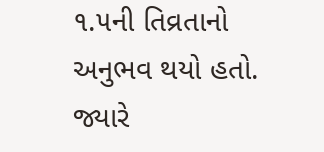૧.૫ની તિવ્રતાનો અનુભવ થયો હતો. જ્યારે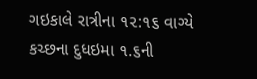ગઇકાલે રાત્રીના ૧૨:૧૬ વાગ્યે કચ્છના દુધઇમા ૧.૬ની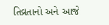તિવ્રતાનો અને આજે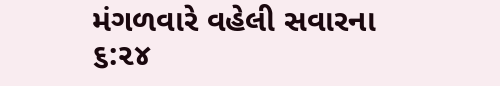મંગળવારે વહેલી સવારના ૬:૨૪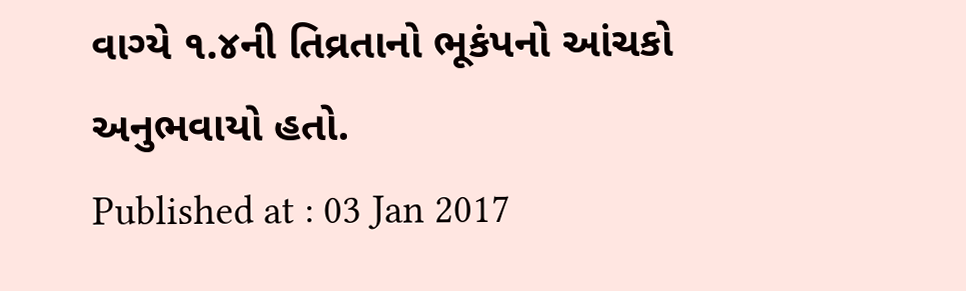વાગ્યે ૧.૪ની તિવ્રતાનો ભૂકંપનો આંચકો અનુભવાયો હતો.
Published at : 03 Jan 2017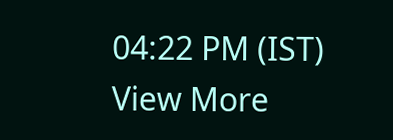04:22 PM (IST)
View More